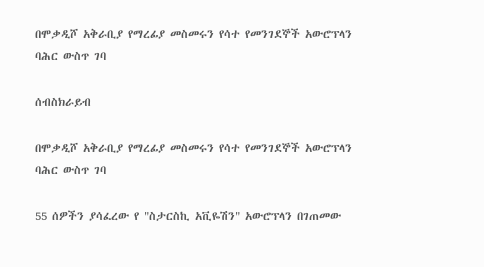በሞቃዲሾ አቅራቢያ የማረፊያ መስመሩን የሳተ የመንገደኞች አውሮፕላን ባሕር ውስጥ ገባ

ሰብስክራይብ

በሞቃዲሾ አቅራቢያ የማረፊያ መስመሩን የሳተ የመንገደኞች አውሮፕላን ባሕር ውስጥ ገባ

55 ሰዎችን ያሳፈረው የ "ስታርስኪ አቪዬሽን" አውሮፕላን በገጠመው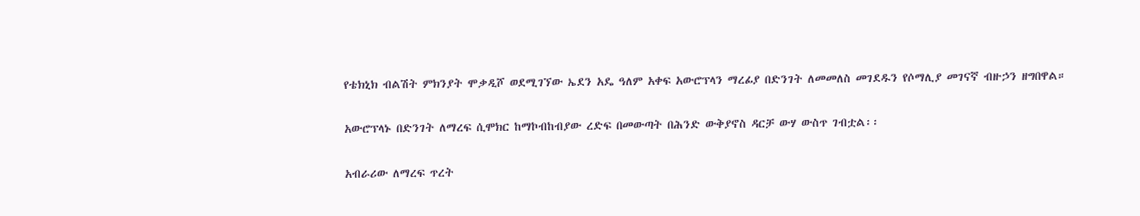የቴክኒክ ብልሽት ምክንያት ሞቃዲሾ ወደሚገኘው ኤደን አዴ ዓለም አቀፍ አውሮፕላን ማረፊያ በድንገት ለመመለስ መገደዱን የሶማሊያ መገናኛ ብዙኃን ዘግበዋል።

አውሮፕላኑ በድንገት ለማረፍ ሲሞክር ከማኮብከብያው ረድፍ በመውጣት በሕንድ ውቅያኖስ ዳርቻ ውሃ ውስጥ ገብቷል፡፡

አብራሪው ለማረፍ ጥረት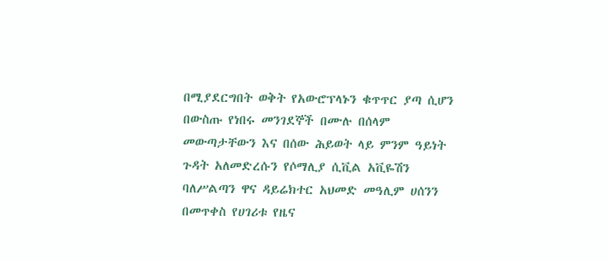በሚያደርግበት ወቅት የአውሮፕላኑን ቁጥጥር ያጣ ሲሆን በውስጡ የነበሩ መንገደኞች በሙሉ በሰላም መውጣታቸውን እና በሰው ሕይወት ላይ ምንም ዓይነት ጉዳት አለመድረሱን የሶማሊያ ሲቪል አቪዬሽን ባለሥልጣን ዋና ዳይሬክተር አህመድ መዓሊም ሀሰንን በመጥቀስ የሀገሪቱ የዜና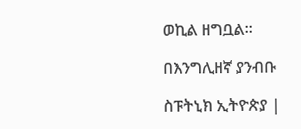ወኪል ዘግቧል።

በእንግሊዘኛ ያንብቡ

ስፑትኒክ ኢትዮጵያ |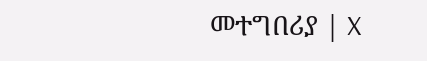መተግበሪያ | X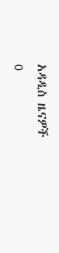አዳዲስ ዜናዎች
0